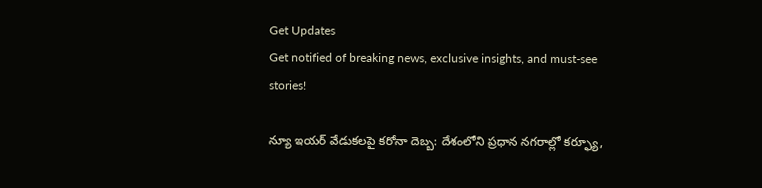Get Updates
Get notified of breaking news, exclusive insights, and must-see stories!

న్యూ ఇయర్ వేడుకలపై కరోనా దెబ్బ: దేశంలోని ప్రధాన నగరాల్లో కర్ఫ్యూ,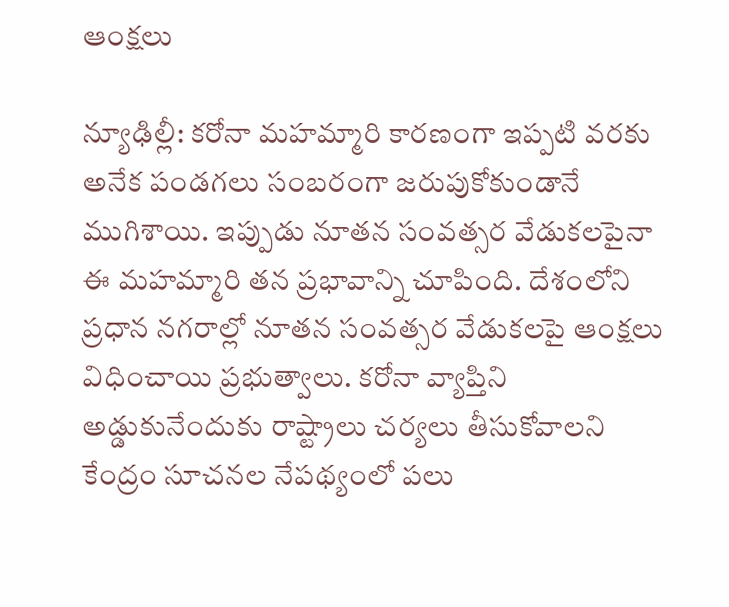ఆంక్షలు

న్యూఢిల్లీ: కరోనా మహమ్మారి కారణంగా ఇప్పటి వరకు అనేక పండగలు సంబరంగా జరుపుకోకుండానే ముగిశాయి. ఇప్పుడు నూతన సంవత్సర వేడుకలపైనా ఈ మహమ్మారి తన ప్రభావాన్ని చూపింది. దేశంలోని ప్రధాన నగరాల్లో నూతన సంవత్సర వేడుకలపై ఆంక్షలు విధించాయి ప్రభుత్వాలు. కరోనా వ్యాప్తిని అడ్డుకునేందుకు రాష్ట్రాలు చర్యలు తీసుకోవాలని కేంద్రం సూచనల నేపథ్యంలో పలు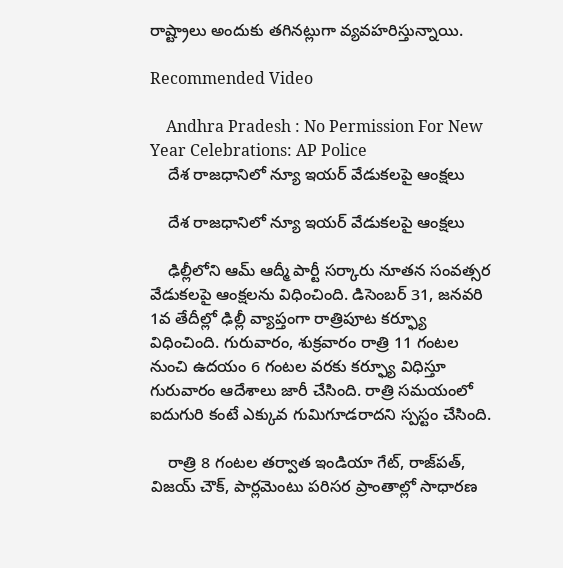రాష్ట్రాలు అందుకు తగినట్లుగా వ్యవహరిస్తున్నాయి.

Recommended Video

    Andhra Pradesh : No Permission For New Year Celebrations: AP Police
    దేశ రాజధానిలో న్యూ ఇయర్ వేడుకలపై ఆంక్షలు

    దేశ రాజధానిలో న్యూ ఇయర్ వేడుకలపై ఆంక్షలు

    ఢిల్లీలోని ఆమ్ ఆద్మీ పార్టీ సర్కారు నూతన సంవత్సర వేడుకలపై ఆంక్షలను విధించింది. డిసెంబర్ 31, జనవరి 1వ తేదీల్లో ఢిల్లీ వ్యాప్తంగా రాత్రిపూట కర్ఫ్యూ విధించింది. గురువారం, శుక్రవారం రాత్రి 11 గంటల నుంచి ఉదయం 6 గంటల వరకు కర్ఫ్యూ విధిస్తూ గురువారం ఆదేశాలు జారీ చేసింది. రాత్రి సమయంలో ఐదుగురి కంటే ఎక్కువ గుమిగూడరాదని స్పస్టం చేసింది.

    రాత్రి 8 గంటల తర్వాత ఇండియా గేట్, రాజ్‌పత్, విజయ్ చౌక్, పార్లమెంటు పరిసర ప్రాంతాల్లో సాధారణ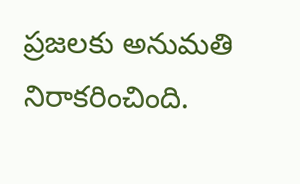ప్రజలకు అనుమతి నిరాకరించింది.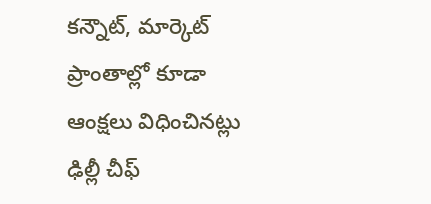కన్నౌట్, మార్కెట్ ప్రాంతాల్లో కూడా ఆంక్షలు విధించినట్లు ఢిల్లీ చీఫ్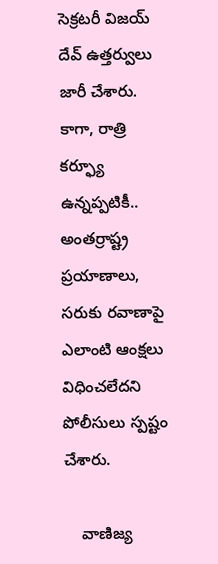సెక్రటరీ విజయ్ దేవ్ ఉత్తర్వులు జారీ చేశారు. కాగా, రాత్రి కర్ఫ్యూ ఉన్నప్పటికీ.. అంతర్రాష్ట్ర ప్రయాణాలు, సరుకు రవాణాపై ఎలాంటి ఆంక్షలు విధించలేదని పోలీసులు స్పష్టం చేశారు.

    వాణిజ్య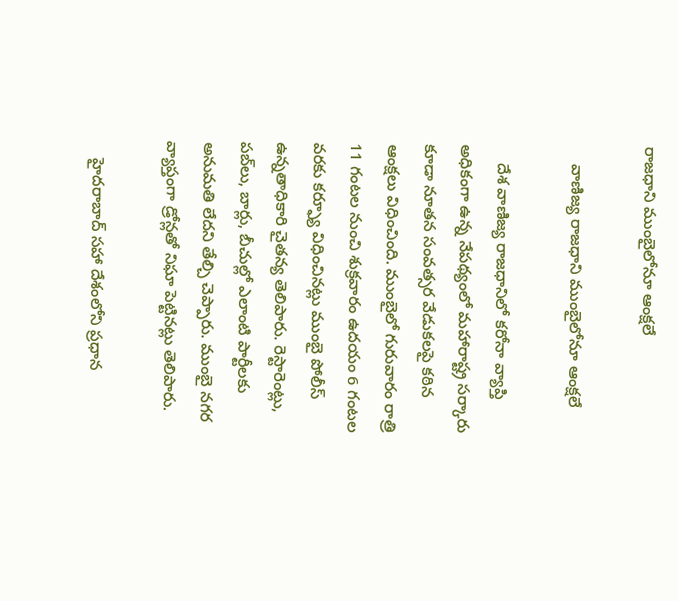రాజధాని ముంబైలోనూ ఆంక్షలే

    వాణిజ్య రాజధాని ముంబైలోనూ ఆంక్షలే

    దేశ వాణిజ్య రాజధానిలో కరోనా వ్యాప్తి అధికంగా ఉన్న నేపథ్యంలో మహారాష్ట్ర సర్కారు కూడా నూతన సంవత్సర వేడుకలపై కఠిన ఆంక్షలు విధించింది. ముంబైలో గురువారం రాత్రి 11 గంటల నుంచి శుక్రవారం ఉదయం 6 గంటల వరకు కర్ఫ్యూ విధించినట్లు ముంబై పోలీస్ ఉన్నతాధికారి చైతన్య తెలిపారు. రెస్టారెంట్లు, పబ్‌లు, బార్లు, బీచుల్లో ఎలాంటి పార్టీలకు అనుమతి లేదని తేల్చి చెప్పారు. ముంబై నగర వ్యాప్తంగా డ్రోన్లతో నిఘా పెట్టినట్లు తెలిపారు.

    హైదరాబాద్ సహా దేశంలోని ప్రధాన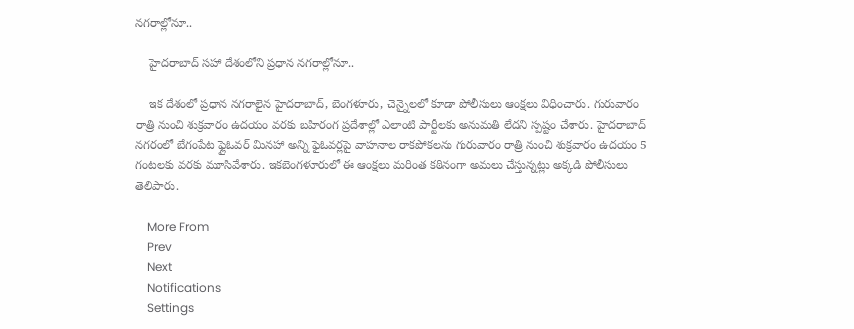నగరాల్లోనూ..

    హైదరాబాద్ సహా దేశంలోని ప్రధాన నగరాల్లోనూ..

    ఇక దేశంలో ప్రధాన నగరాలైన హైదరాబాద్, బెంగళూరు, చెన్నైలలో కూడా పోలీసులు ఆంక్షలు విధించారు. గురువారం రాత్రి నుంచి శుక్రవారం ఉదయం వరకు బహిరంగ ప్రదేశాల్లో ఎలాంటి పార్టీలకు అనుమతి లేదని స్పష్టం చేశారు. హైదరాబాద్ నగరంలో బేగంపేట ఫ్లైఓవర్ మినహా అన్ని ఫైఓవర్లపై వాహనాల రాకపోకలను గురువారం రాత్రి నుంచి శుక్రవారం ఉదయం 5 గంటలకు వరకు మూసివేశారు. ఇకబెంగళూరులో ఈ ఆంక్షలు మరింత కఠినంగా అమలు చేస్తున్నట్లు అక్కడి పోలీసులు తెలిపారు.

    More From
    Prev
    Next
    Notifications
    Settings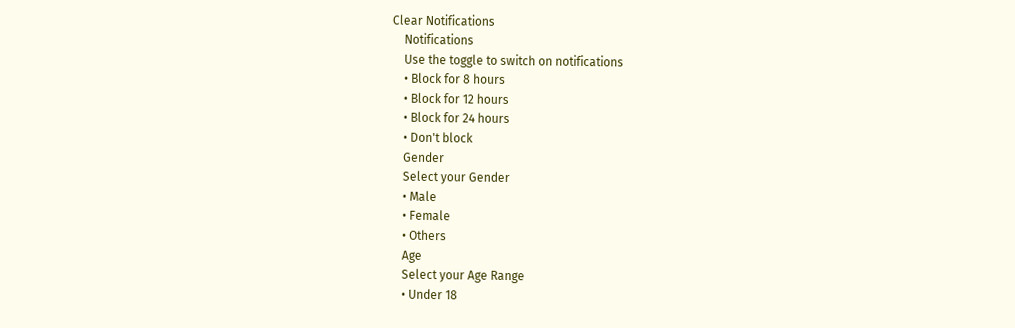Clear Notifications
    Notifications
    Use the toggle to switch on notifications
    • Block for 8 hours
    • Block for 12 hours
    • Block for 24 hours
    • Don't block
    Gender
    Select your Gender
    • Male
    • Female
    • Others
    Age
    Select your Age Range
    • Under 18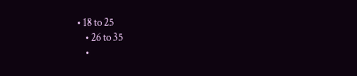• 18 to 25
    • 26 to 35
    •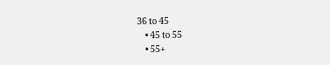36 to 45
    • 45 to 55
    • 55+